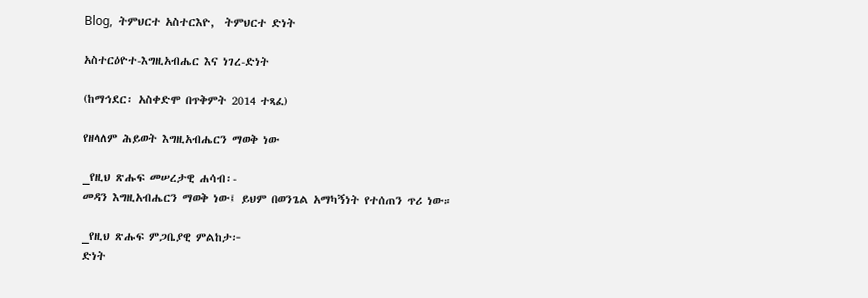Blog,  ትምህርተ አስተርእዮ,  ትምህርተ ድነት

አስተርዕዮተ-እግዚአብሔር እና ነገረ-ድነት

(ከማኅደር፡ አስቀድሞ በጥቅምት 2014 ተጻፈ)

የዘላለም ሕይወት እግዚአብሔርን ማወቅ ነው

_የዚህ ጽሑፍ መሠረታዊ ሐሳብ፡-
መዳን እግዚአብሔርን ማወቅ ነው፤ ይህም በወንጌል አማካኝነት የተሰጠን ጥሪ ነው።

_የዚህ ጽሑፍ ምጋቤያዊ ምልከታ፦
ድነት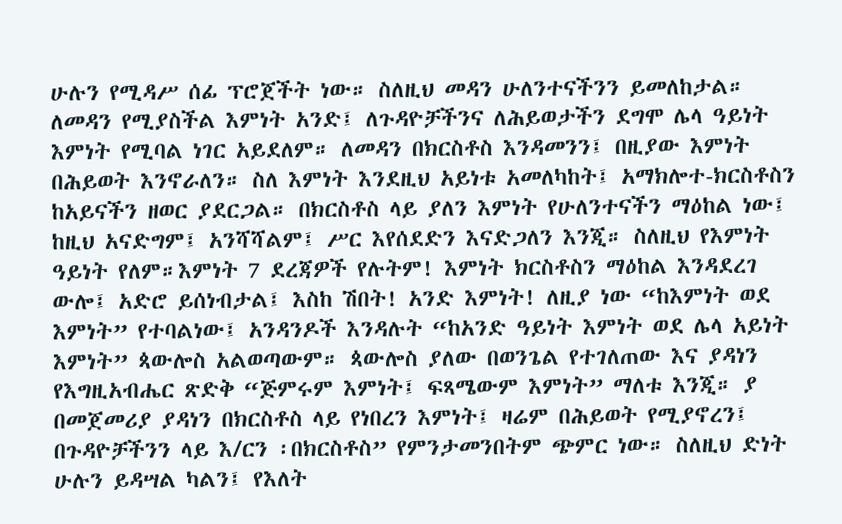ሁሉን የሚዳሥ ሰፊ ፕሮጀችት ነው። ስለዚህ መዳን ሁለንተናችንን ይመለከታል። ለመዳን የሚያስችል እምነት አንድ፤ ለጉዳዮቻችንና ለሕይወታችን ደግሞ ሌላ ዓይነት እምነት የሚባል ነገር አይደለም። ለመዳን በክርስቶስ እንዳመንን፤ በዚያው እምነት በሕይወት እንኖራለን። ስለ እምነት እንደዚህ አይነቱ አመለካከት፤ አማክሎተ-ክርስቶስን ከአይናችን ዘወር ያደርጋል። በክርስቶስ ላይ ያለን እምነት የሁለንተናችን ማዕከል ነው፤ ከዚህ አናድግም፤ አንሻሻልም፤ ሥር እየሰደድን እናድጋለን እንጂ። ስለዚህ የእምነት ዓይነት የለም።እምነት 7 ደረጃዎች የሉትም! እምነት ክርስቶስን ማዕከል እንዳደረገ ውሎ፤ አድሮ ይሰነብታል፤ እስከ ሽበት! አንድ እምነት! ለዚያ ነው “ከእምነት ወደ እምነት” የተባልነው፤ አንዳንዶች እንዳሉት “ከአንድ ዓይነት እምነት ወደ ሌላ አይነት እምነት” ጳውሎስ አልወጣውም። ጳውሎስ ያለው በወንጌል የተገለጠው እና ያዳነን የእግዚአብሔር ጽድቅ “ጅምሩም እምነት፤ ፍጻሜውም እምነት” ማለቱ እንጂ። ያ በመጀመሪያ ያዳነን በክርስቶስ ላይ የነበረን እምነት፤ ዛሬም በሕይወት የሚያኖረን፤ በጉዳዮቻችንን ላይ እ/ርን ፡በክርስቶስ” የምንታመንበትም ጭምር ነው። ስለዚህ ድነት ሁሉን ይዳሣል ካልን፤ የእለት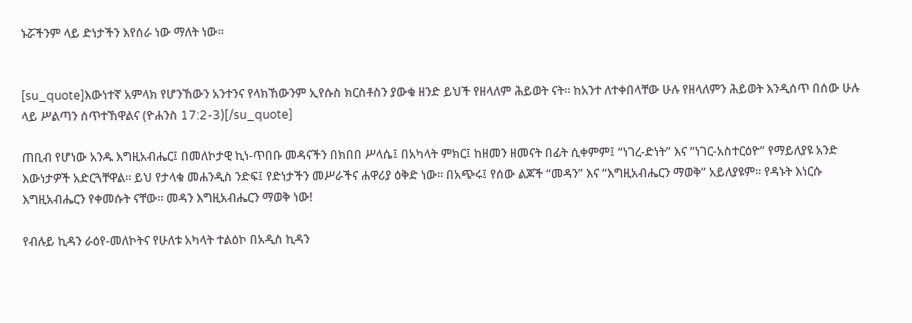ኑሯችንም ላይ ድነታችን እየሰራ ነው ማለት ነው።


[su_quote]እውነተኛ አምላክ የሆንኸውን አንተንና የላክኸውንም ኢየሱስ ክርስቶስን ያውቁ ዘንድ ይህች የዘላለም ሕይወት ናት። ከአንተ ለተቀበላቸው ሁሉ የዘላለምን ሕይወት እንዲሰጥ በሰው ሁሉ ላይ ሥልጣን ሰጥተኸዋልና (ዮሐንስ 17:2-3)[/su_quote]

ጠቢብ የሆነው አንዱ እግዚአብሔር፤ በመለኮታዊ ኪነ-ጥበቡ መዳናችን በክበበ ሥላሴ፤ በአካላት ምክር፤ ከዘመን ዘመናት በፊት ሲቀምም፤ “ነገረ-ድነት” እና “ነገር-አስተርዕዮ” የማይለያዩ አንድ እውነታዎች አድርጓቸዋል። ይህ የታላቁ መሐንዲስ ንድፍ፤ የድነታችን መሥራችና ሐዋሪያ ዕቅድ ነው። በአጭሩ፤ የሰው ልጆች “መዳን” እና “እግዚአብሔርን ማወቅ” አይለያዩም። የዳኑት እነርሱ እግዚአብሔርን የቀመሱት ናቸው። መዳን እግዚአብሔርን ማወቅ ነው!

የብሉይ ኪዳን ራዕየ-መለኮትና የሁለቱ አካላት ተልዕኮ በአዲስ ኪዳን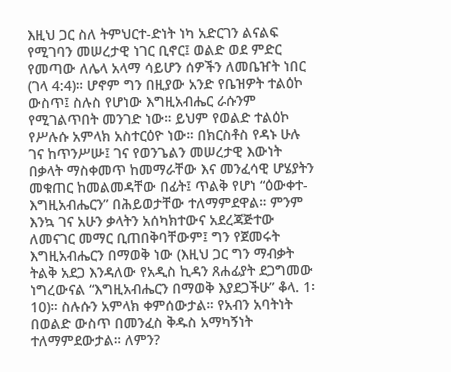እዚህ ጋር ስለ ትምህርተ-ድነት ነካ አድርገን ልናልፍ የሚገባን መሠረታዊ ነገር ቢኖር፤ ወልድ ወደ ምድር የመጣው ለሌላ አላማ ሳይሆን ሰዎችን ለመቤዠት ነበር (ገላ 4:4)። ሆኖም ግን በዚያው አንድ የቤዝዎት ተልዕኮ ውስጥ፤ ስሉስ የሆነው እግዚአብሔር ራሱንም የሚገልጥበት መንገድ ነው። ይህም የወልድ ተልዕኮ የሥሉሱ አምላክ አስተርዕዮ ነው። በክርስቶስ የዳኑ ሁሉ ገና ከጥንሥሡ፤ ገና የወንጌልን መሠረታዊ እውነት በቃላት ማስቀመጥ ከመማራቸው እና መንፈሳዊ ሆሄያትን መቁጠር ከመልመዳቸው በፊት፤ ጥልቅ የሆነ “ዕውቀተ-እግዚአብሔርን” በሕይወታቸው ተለማምደዋል። ምንም እንኳ ገና አሁን ቃላትን አሰካክተውና አደረጃጅተው ለመናገር መማር ቢጠበቅባቸውም፤ ግን የጀመሩት እግዚአብሔርን በማወቅ ነው (እዚህ ጋር ግን ማብቃት ትልቅ አደጋ እንዳለው የአዲስ ኪዳን ጸሐፊያት ደጋግመው ነግረውናል “እግዚአብሔርን በማወቅ እያደጋችሁ” ቆላ. 1፡10)። ስሉሱን አምላክ ቀምሰውታል። የአብን አባትነት በወልድ ውስጥ በመንፈስ ቅዱስ አማካኝነት ተለማምደውታል። ለምን?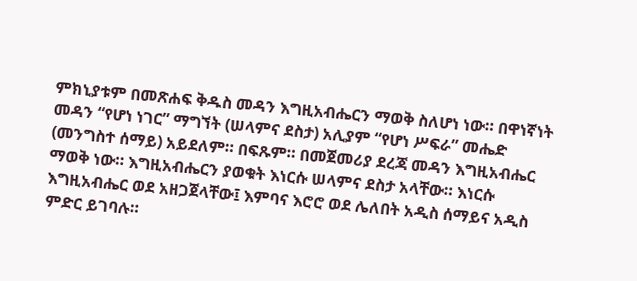ምክኒያቱም በመጽሐፍ ቅዱስ መዳን እግዚአብሔርን ማወቅ ስለሆነ ነው። በዋነኛነት መዳን “የሆነ ነገር” ማግኘት (ሠላምና ደስታ) አሊያም “የሆነ ሥፍራ” መሔድ (መንግስተ ሰማይ) አይደለም። በፍጹም። በመጀመሪያ ደረጃ መዳን እግዚአብሔር ማወቅ ነው። እግዚአብሔርን ያወቁት እነርሱ ሠላምና ደስታ አላቸው። እነርሱ እግዚአብሔር ወደ አዘጋጀላቸው፤ እምባና እሮሮ ወደ ሌለበት አዲስ ሰማይና አዲስ ምድር ይገባሉ።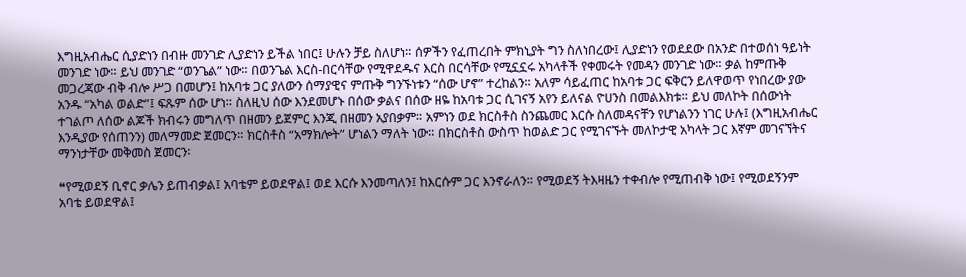እግዚአብሔር ሲያድነን በብዙ መንገድ ሊያድነን ይችል ነበር፤ ሁሉን ቻይ ስለሆነ። ሰዎችን የፈጠረበት ምክኒያት ግን ስለነበረው፤ ሊያድነን የወደደው በአንድ በተወሰነ ዓይነት መንገድ ነው። ይህ መንገድ “ወንጌል” ነው። በወንጌል እርስ-በርሳቸው የሚዋደዱና እርስ በርሳቸው የሚኗኗሩ አካላቶች የቀመሩት የመዳን መንገድ ነው። ቃል ከምጡቅ መጋረጃው ብቅ ብሎ ሥጋ በመሆን፤ ከአባቱ ጋር ያለውን ሰማያዊና ምጡቅ ግንኙነቱን “ሰው ሆኖ” ተረከልን። አለም ሳይፈጠር ከአባቱ ጋር ፍቅርን ይለዋወጥ የነበረው ያው አንዱ “አካል ወልድ”፤ ፍጹም ሰው ሆነ። ስለዚህ ሰው እንደመሆኑ በሰው ቃልና በሰው ዘዬ ከአባቱ ጋር ሲገናኝ አየን ይለናል ዮሀንስ በመልእክቱ። ይህ መለኮት በሰውነት ተገልጦ ለሰው ልጆች ክብሩን መግለጥ በዘመን ይጀምር እንጂ በዘመን አያበቃም። አምነን ወደ ክርስቶስ ስንጨመር እርሱ ስለመዳናቸን የሆነልንን ነገር ሁሉ፤ (እግዚአብሔር እንዲያው የሰጠንን) መለማመድ ጀመርን። ክርስቶስ “አማክሎት” ሆነልን ማለት ነው። በክርስቶስ ውስጥ ከወልድ ጋር የሚገናኙት መለኮታዊ አካላት ጋር እኛም መገናኘትና ማንነታቸው መቅመስ ጀመርን፡

❝የሚወደኝ ቢኖር ቃሌን ይጠብቃል፤ አባቴም ይወደዋል፤ ወደ እርሱ እንመጣለን፤ ከእርሱም ጋር እንኖራለን። የሚወደኝ ትእዛዜን ተቀብሎ የሚጠብቅ ነው፤ የሚወደኝንም አባቴ ይወደዋል፤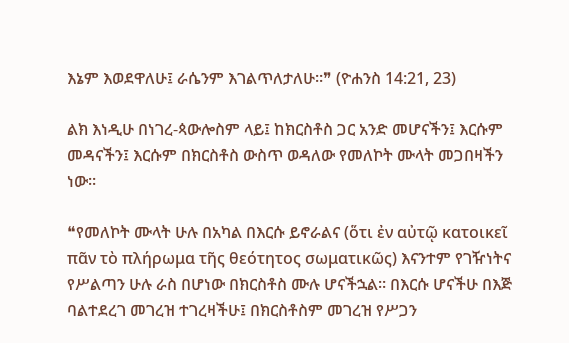እኔም እወደዋለሁ፤ ራሴንም እገልጥለታለሁ።❞ (ዮሐንስ 14:21, 23)

ልክ እነዲሁ በነገረ-ጳውሎስም ላይ፤ ከክርስቶስ ጋር አንድ መሆናችን፤ እርሱም መዳናችን፤ እርሱም በክርስቶስ ውስጥ ወዳለው የመለኮት ሙላት መጋበዛችን ነው።

❝የመለኮት ሙላት ሁሉ በአካል በእርሱ ይኖራልና (ὅτι ἐν αὐτῷ κατοικεῖ πᾶν τὸ πλήρωμα τῆς θεότητος σωματικῶς) እናንተም የገዥነትና የሥልጣን ሁሉ ራስ በሆነው በክርስቶስ ሙሉ ሆናችኋል። በእርሱ ሆናችሁ በእጅ ባልተደረገ መገረዝ ተገረዛችሁ፤ በክርስቶስም መገረዝ የሥጋን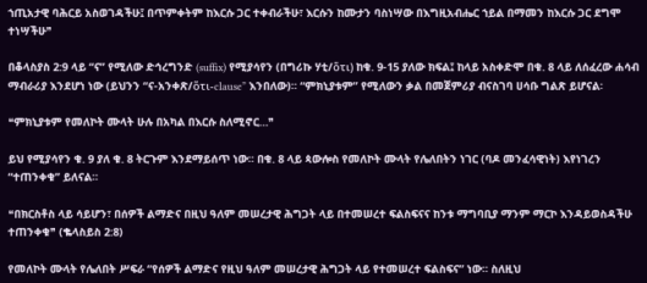ኀጢአታዊ ባሕርይ አስወገዳችሁ፤ በጥምቀትም ከእርሱ ጋር ተቀብራችሁ፣ እርሱን ከሙታን ባስነሣው በእግዚአብሔር ኀይል በማመን ከእርሱ ጋር ደግሞ ተነሣችሁ❞

በቆላስያስ 2:9 ላይ “ና” የሚለው ድኅረግንድ (suffix) የሚያሳየን (በግሪኩ ሃቲ/ὅτι) ከቁ. 9-15 ያለው ክፍል፤ ከላይ አስቀድሞ በቁ. 8 ላይ ለሰፈረው ሐሳብ ማብራሪያ እንደሆነ ነው (ይህንን “ና-አንቀጽ/ὅτι-clause” እንበለው)። “ምክኒያቱም” የሚለውን ቃል በመጀምሪያ ብናስገባ ሀሳቡ ግልጽ ይሆናል፡

❝ምክኒያቱም የመለኮት ሙላት ሁሉ በአካል በእርሱ ስለሚኖር…❞

ይህ የሚያሳየን ቁ. 9 ያለ ቁ. 8 ትርጉም እንደማይሰጥ ነው። በቁ. 8 ላይ ጳውሎስ የመለኮት ሙላት የሌለበትን ነገር (ባዶ መንፈሳዊነት) እየነገረን “ተጠንቀቁ” ይለናል።

❝በክርስቶስ ላይ ሳይሆን፣ በሰዎች ልማድና በዚህ ዓለም መሠረታዊ ሕግጋት ላይ በተመሠረተ ፍልስፍናና ከንቱ ማግባቢያ ማንም ማርኮ እንዳይወስዳችሁ ተጠንቀቁ❞ (ቈላስይስ 2:8)

የመለኮት ሙላት የሌለበት ሥፍራ “የሰዎች ልማድና የዚህ ዓለም መሠረታዊ ሕግጋት ላይ የተመሠረተ ፍልስፍና” ነው። ስለዚህ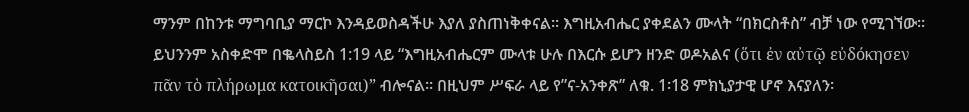ማንም በከንቱ ማግባቢያ ማርኮ እንዳይወስዳችሁ እያለ ያስጠነቅቀናል። እግዚአብሔር ያቀደልን ሙላት “በክርስቶስ” ብቻ ነው የሚገኘው። ይህንንም አስቀድሞ በቈላስይስ 1:19 ላይ “እግዚአብሔርም ሙላቱ ሁሉ በእርሱ ይሆን ዘንድ ወዶአልና (ὅτι ἐν αὐτῷ εὐδόκησεν πᾶν τὸ πλήρωμα κατοικῆσαι)” ብሎናል። በዚህም ሥፍራ ላይ የ”ና-አንቀጽ” ለቁ. 1፡18 ምክኒያታዊ ሆኖ እናያለን፡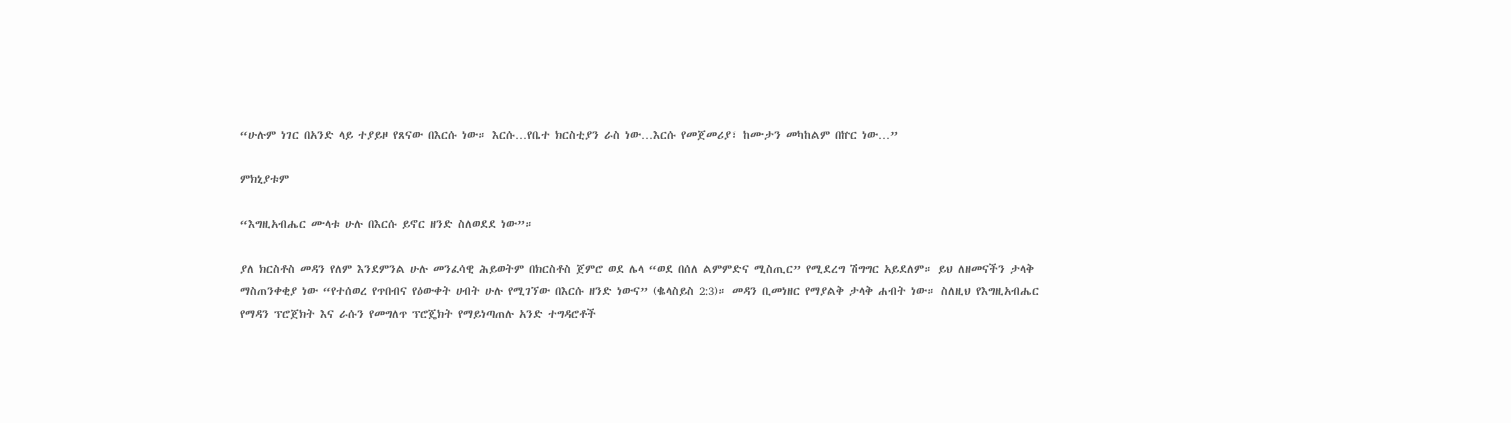“ሁሉም ነገር በአንድ ላይ ተያይዞ የጸናው በእርሱ ነው። እርሱ…የቤተ ክርስቲያን ራስ ነው…እርሱ የመጀመሪያ፣ ከሙታን መካከልም በኵር ነው…”

ምክኒያቱም

“እግዚአብሔር ሙላቱ ሁሉ በእርሱ ይኖር ዘንድ ስለወደደ ነው”።

ያለ ክርስቶስ መዳን የለም እንደምንል ሁሉ መንፈሳዊ ሕይወትም በክርስቶስ ጀምሮ ወደ ሌላ “ወደ በሰለ ልምምድና ሚስጢር” የሚደረግ ሽግግር አይደለም። ይህ ለዘመናችን ታላቅ ማስጠንቀቂያ ነው “የተሰወረ የጥበብና የዕውቀት ሀብት ሁሉ የሚገኘው በእርሱ ዘንድ ነውና” (ቈላስይስ 2:3)። መዳን ቢመነዘር የማያልቅ ታላቅ ሐብት ነው። ስለዚህ የእግዚአብሔር የማዳን ፕሮጀክት እና ራሱን የመግለጥ ፕሮጄክት የማይነጣጠሉ አንድ ተግዳሮቶች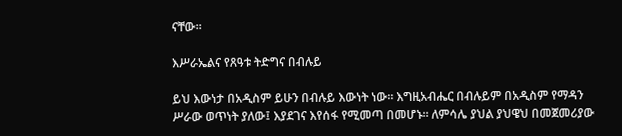ናቸው።

እሥራኤልና የጸዓቱ ትድግና በብሉይ

ይህ እውነታ በአዲስም ይሁን በብሉይ እውነት ነው። እግዚአብሔር በብሉይም በአዲስም የማዳን ሥራው ወጥነት ያለው፤ እያደገና እየሰፋ የሚመጣ በመሆኑ። ለምሳሌ ያህል ያህዌህ በመጀመሪያው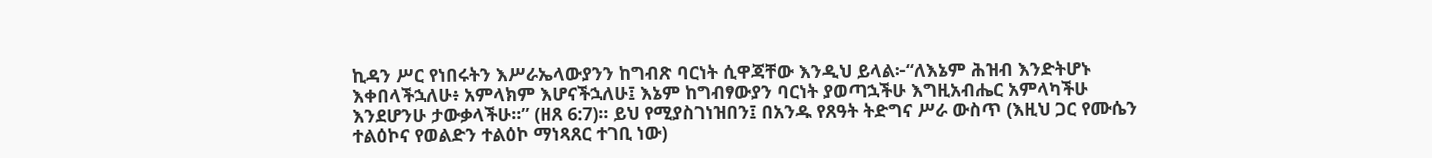ኪዳን ሥር የነበሩትን እሥራኤላውያንን ከግብጽ ባርነት ሲዋጃቸው እንዲህ ይላል፦“ለእኔም ሕዝብ እንድትሆኑ እቀበላችኋለሁ፥ አምላክም እሆናችኋለሁ፤ እኔም ከግብፃውያን ባርነት ያወጣኋችሁ እግዚአብሔር አምላካችሁ እንደሆንሁ ታውቃላችሁ።” (ዘጸ 6:7)። ይህ የሚያስገነዝበን፤ በአንዱ የጸዓት ትድግና ሥራ ውስጥ (እዚህ ጋር የሙሴን ተልዕኮና የወልድን ተልዕኮ ማነጻጸር ተገቢ ነው)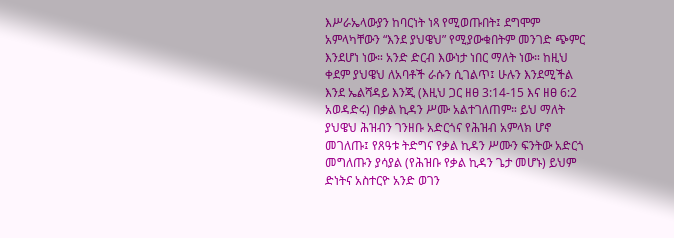እሥራኤላውያን ከባርነት ነጻ የሚወጡበት፤ ደግሞም አምላካቸውን “እንደ ያህዌህ” የሚያውቁበትም መንገድ ጭምር እንደሆነ ነው። አንድ ድርብ እውነታ ነበር ማለት ነው። ከዚህ ቀደም ያህዌህ ለአባቶች ራሱን ሲገልጥ፤ ሁሉን እንደሚችል እንደ ኤልሻዳይ እንጂ (እዚህ ጋር ዘፀ 3:14-15 እና ዘፀ 6:2 አወዳድሩ) በቃል ኪዳን ሥሙ አልተገለጠም። ይህ ማለት ያህዌህ ሕዝብን ገንዘቡ አድርጎና የሕዝብ አምላክ ሆኖ መገለጡ፤ የጸዓቱ ትድግና የቃል ኪዳን ሥሙን ፍንትው አድርጎ መግለጡን ያሳያል (የሕዝቡ የቃል ኪዳን ጌታ መሆኑ) ይህም ድነትና አስተርዮ አንድ ወገን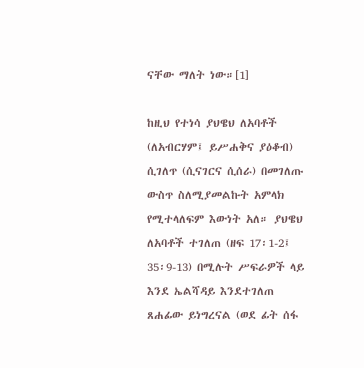ናቸው ማለት ነው።[1]

ከዚህ የተነሳ ያህዌህ ለአባቶች (ለአብርሃም፤ ይሥሐቅና ያዕቆብ) ሲገለጥ (ሲናገርና ሲሰራ) በመገለጡ ውስጥ ስለሚያመልኩት አምላክ የሚተላለፍም እውነት አለ። ያህዌህ ለአባቶች ተገለጠ (ዘፍ 17፡1-2፤ 35፡9-13) በሚሉት ሥፍራዎች ላይ እንደ ኤልሻዳይ እንደተገለጠ ጸሐፊው ይነግረናል (ወደ ፊት ሰፋ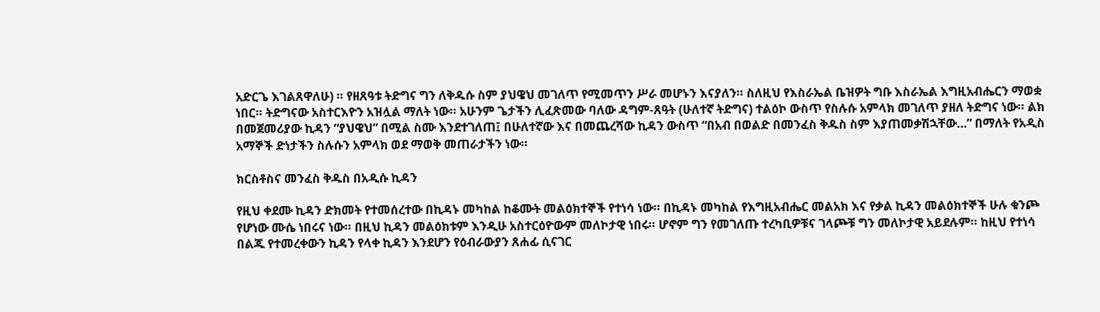አድርጌ እገልጸዋለሁ) ። የዘጸዓቱ ትድግና ግን ለቅዱሱ ስም ያህዌህ መገለጥ የሚመጥን ሥራ መሆኑን እናያለን። ስለዚህ የእስራኤል ቤዝዎት ግቡ እስራኤል እግዚአብሔርን ማወቋ ነበር። ትድግናው አስተርእዮን አዝሏል ማለት ነው። አሁንም ጌታችን ሊፈጽመው ባለው ዳግም-ጸዓት (ሁለተኛ ትድግና) ተልዕኮ ውስጥ የስሉሱ አምላክ መገለጥ ያዘለ ትድግና ነው። ልክ በመጀመሪያው ኪዳን “ያህዌህ” በሚል ስሙ እንደተገለጠ፤ በሁለተኛው እና በመጨረሻው ኪዳን ውስጥ “በአብ በወልድ በመንፈስ ቅዱስ ስም እያጠመቃሽኋቸው…” በማለት የአዲስ አማኞች ድነታችን ስሉሱን አምላክ ወደ ማወቅ መጠራታችን ነው።

ክርስቶስና መንፈስ ቅዱስ በአዲሱ ኪዳን

የዚህ ቀደሙ ኪዳን ድክመት የተመሰረተው በኪዳኑ መካከል ከቆሙት መልዕክተኞች የተነሳ ነው። በኪዳኑ መካከል የእግዚአብሔር መልአክ እና የቃል ኪዳን መልዕክተኞች ሁሉ ቁንጮ የሆነው ሙሴ ነበሩና ነው። በዚህ ኪዳን መልዕክቱም እንዲሁ አስተርዕዮውም መለኮታዊ ነበሩ። ሆኖም ግን የመገለጡ ተረካቢዎቹና ገላጮቹ ግን መለኮታዊ አይደሉም። ከዚህ የተነሳ በልጁ የተመረቀውን ኪዳን የላቀ ኪዳን እንደሆን የዕብራውያን ጸሐፊ ሲናገር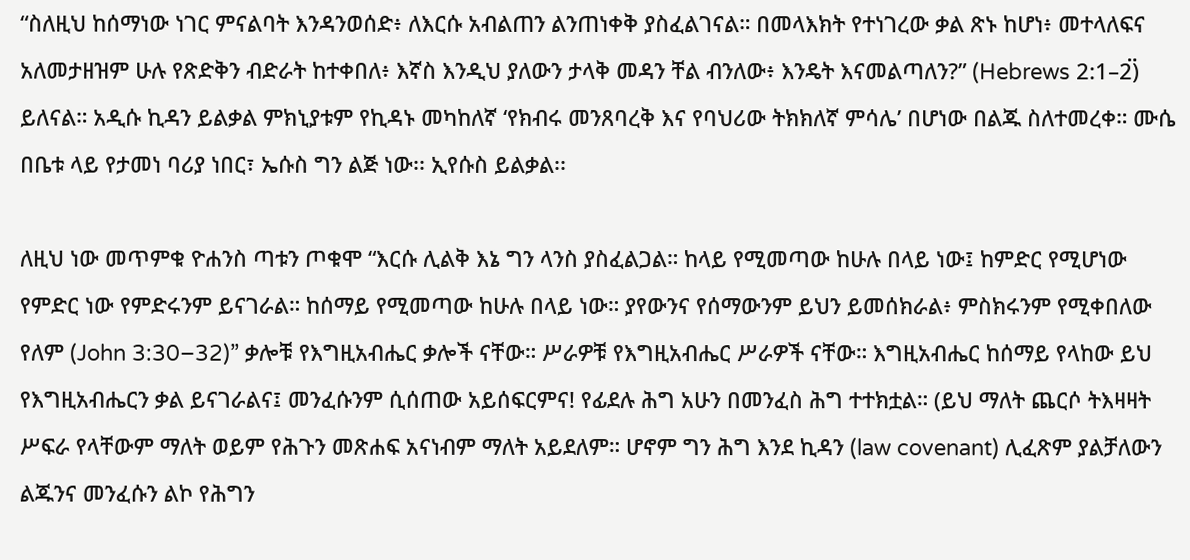“ስለዚህ ከሰማነው ነገር ምናልባት እንዳንወሰድ፥ ለእርሱ አብልጠን ልንጠነቀቅ ያስፈልገናል። በመላእክት የተነገረው ቃል ጽኑ ከሆነ፥ መተላለፍና አለመታዘዝም ሁሉ የጽድቅን ብድራት ከተቀበለ፥ እኛስ እንዲህ ያለውን ታላቅ መዳን ቸል ብንለው፥ እንዴት እናመልጣለን?” (Hebrews 2:1–2፟) ይለናል። አዲሱ ኪዳን ይልቃል ምክኒያቱም የኪዳኑ መካከለኛ ‘የክብሩ መንጸባረቅ እና የባህሪው ትክክለኛ ምሳሌ’ በሆነው በልጁ ስለተመረቀ። ሙሴ በቤቱ ላይ የታመነ ባሪያ ነበር፣ ኤሱስ ግን ልጅ ነው፡፡ ኢየሱስ ይልቃል፡፡

ለዚህ ነው መጥምቁ ዮሐንስ ጣቱን ጦቁሞ “እርሱ ሊልቅ እኔ ግን ላንስ ያስፈልጋል። ከላይ የሚመጣው ከሁሉ በላይ ነው፤ ከምድር የሚሆነው የምድር ነው የምድሩንም ይናገራል። ከሰማይ የሚመጣው ከሁሉ በላይ ነው። ያየውንና የሰማውንም ይህን ይመሰክራል፥ ምስክሩንም የሚቀበለው የለም (John 3:30–32)” ቃሎቹ የእግዚአብሔር ቃሎች ናቸው። ሥራዎቹ የእግዚአብሔር ሥራዎች ናቸው። እግዚአብሔር ከሰማይ የላከው ይህ የእግዚአብሔርን ቃል ይናገራልና፤ መንፈሱንም ሲሰጠው አይሰፍርምና! የፊደሉ ሕግ አሁን በመንፈስ ሕግ ተተክቷል። (ይህ ማለት ጨርሶ ትእዛዛት ሥፍራ የላቸውም ማለት ወይም የሕጉን መጽሐፍ አናነብም ማለት አይደለም። ሆኖም ግን ሕግ እንደ ኪዳን (law covenant) ሊፈጽም ያልቻለውን ልጁንና መንፈሱን ልኮ የሕግን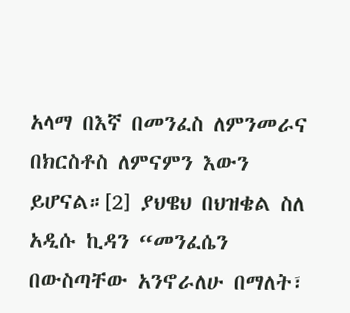አላማ በእኛ በመንፈስ ለምንመራና በክርስቶስ ለምናምን እውን ይሆናል።[2] ያህዌህ በህዝቄል ስለ አዲሱ ኪዳን “መንፈሴን በውስጣቸው አንኖራለሁ በማለት፣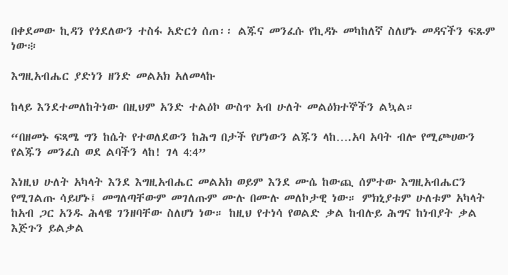በቀደመው ኪዳን የጎደለውን ተስፋ አድርጎ ሰጠ፡፡ ልጁና መንፈሱ የኪዳኑ መካከለኛ ስለሆኑ መዳናችን ፍጹም ነው፨

እግዚአብሔር ያድነን ዘንድ መልአክ አለመላኩ

ከላይ እንደተመለከትነው በዚህም አንድ ተልዕኮ ውስጥ አብ ሁለት መልዕክተኞችን ልኳል።

“በዘመኑ ፍጻሜ ግን ከሴት የተወለደውን ከሕግ በታች የሆነውን ልጁን ላከ….አባ አባት ብሎ የሚጮሀውን የልጁን መንፈስ ወደ ልባችን ላከ! ገላ 4:4”

እነዚህ ሁለት አካላት እንደ እግዚአብሔር መልአክ ወይም እንደ ሙሴ ከውጪ ሰምተው እግዚአብሔርን የሚገልጡ ሳይሆኑ፤ መግለጣቸውም መገለጡም ሙሉ በሙሉ መለኮታዊ ነው። ምክኒያቱም ሁለቱም አካላት ከአብ ጋር አንዱ ሕላዌ ገንዘባቸው ስለሆነ ነው። ከዚህ የተነሳ የወልድ ቃል ከብሉይ ሕግና ከነብያት ቃል እጅጉን ይልቃል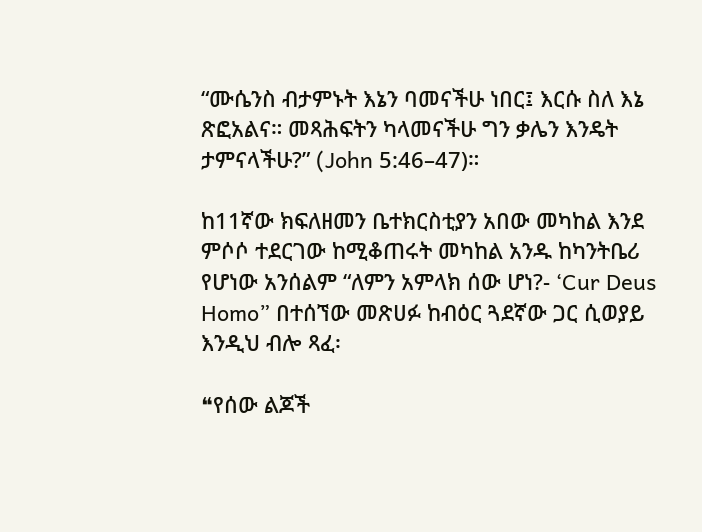“ሙሴንስ ብታምኑት እኔን ባመናችሁ ነበር፤ እርሱ ስለ እኔ ጽፎአልና። መጻሕፍትን ካላመናችሁ ግን ቃሌን እንዴት ታምናላችሁ?” (John 5:46–47)።

ከ11ኛው ክፍለዘመን ቤተክርስቲያን አበው መካከል እንደ ምሶሶ ተደርገው ከሚቆጠሩት መካከል አንዱ ከካንትቤሪ የሆነው አንሰልም “ለምን አምላክ ሰው ሆነ?- ‘Cur Deus Homo” በተሰኘው መጽሀፉ ከብዕር ጓደኛው ጋር ሲወያይ እንዲህ ብሎ ጻፈ፡

❝የሰው ልጆች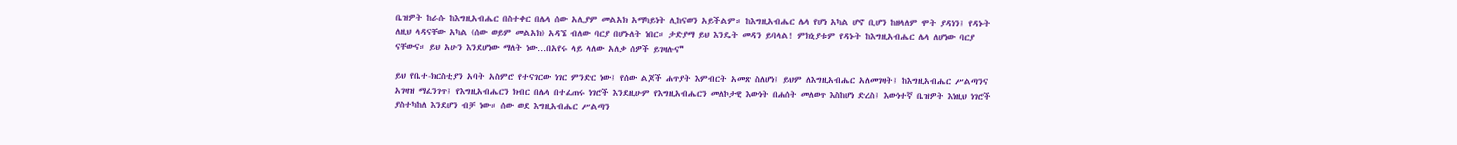ቤዝዎት ከራሱ ከእግዚአብሔር በስተቀር በሌላ ሰው አሊያም መልአክ አማካይነት ሊከናወን አይችልም። ከእግዚአብሔር ሌላ የሆነ አካል ሆኖ ቢሆን ከዘላለም ሞት ያዳነን፤ የዳኑት ለዚህ ላዳናቸው አካል (ሰው ወይም መልአክ) አዳኜ ብለው ባርያ በሆኑለት ነበር። ታድያማ ይህ እንዴት መዳን ይባላል! ምክኒያቱም የዳኑት ከእግዚአብሔር ሌላ ለሆነው ባርያ ናቸውና። ይህ አሁን እንደሆነው ማለት ነው…በአየሩ ላይ ላለው አለቃ ሰዎች ይገዛሉና❞

ይህ የቤተ-ክርስቲያን አባት አስምሮ የተናገርው ነገር ምንድር ነው፤ የሰው ልጆች ሐጥያት እምብርት አመጽ ስለሆነ፤ ይህም ለእግዚአብሔር አለመገዛት፤ ከእግዚአብሔር ሥልጣንና አገዛዝ ማፈንገጥ፤ የእግዚአብሔርን ክብር በሌላ በተፈጠሩ ነገሮች እንደዚሁም የእግዚአብሔርን መለኮታዊ እውነት በሐሰት መለወጥ እስከሆነ ድረስ፤ እውነተኛ ቤዝዎት እነዚህ ነገሮች ያስተካከለ እንደሆን ብቻ ነው። ሰው ወደ እግዚአብሔር ሥልጣን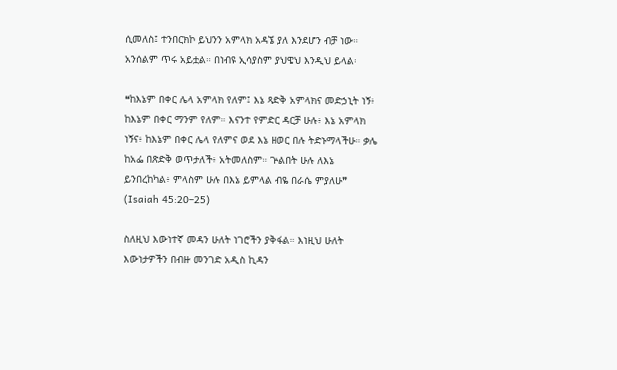ሲመለስ፤ ተንበርክኮ ይህንን አምላክ አዳኜ ያለ እንደሆን ብቻ ነው። አንሰልም ጥሩ አይቷል። በነብዩ ኢሳያስም ያህዌህ እንዲህ ይላል፡

❝ከእኔም በቀር ሌላ አምላክ የለም፤ እኔ ጻድቅ አምላክና መድኃኒት ነኝ፥ ከእኔም በቀር ማንም የለም። እናንተ የምድር ዳርቻ ሁሉ፥ እኔ አምላክ ነኝና፥ ከእኔም በቀር ሌላ የለምና ወደ እኔ ዘወር በሉ ትድኑማላችሁ። ቃሌ ከአፌ በጽድቅ ወጥታለች፥ አትመለስም። ጕልበት ሁሉ ለእኔ ይንበረከካል፥ ምላስም ሁሉ በእኔ ይምላል ብዬ በራሴ ምያለሁ❞ (Isaiah 45:20–25)

ስለዚህ እውነተኛ መዳን ሁለት ነገሮችን ያቅፋል። እነዚህ ሁለት እውነታዎችን በብዙ መንገድ አዲስ ኪዳን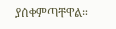ያሰቀምጣቸዋል።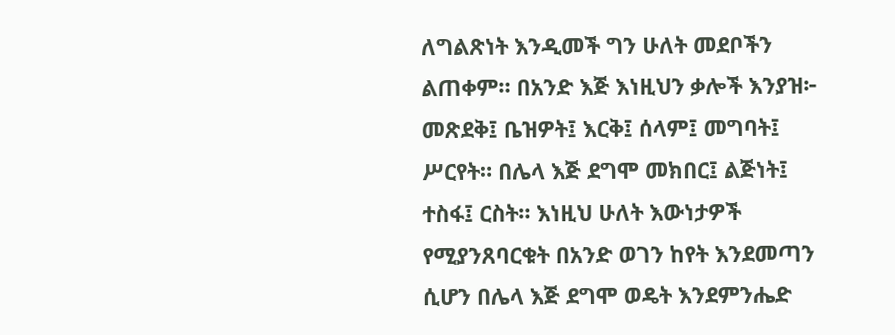ለግልጽነት እንዲመች ግን ሁለት መደቦችን ልጠቀም። በአንድ እጅ እነዚህን ቃሎች እንያዝ፦ መጽደቅ፤ ቤዝዎት፤ እርቅ፤ ሰላም፤ መግባት፤ ሥርየት። በሌላ እጅ ደግሞ መክበር፤ ልጅነት፤ ተስፋ፤ ርስት። እነዚህ ሁለት እውነታዎች የሚያንጸባርቁት በአንድ ወገን ከየት እንደመጣን ሲሆን በሌላ እጅ ደግሞ ወዴት እንደምንሔድ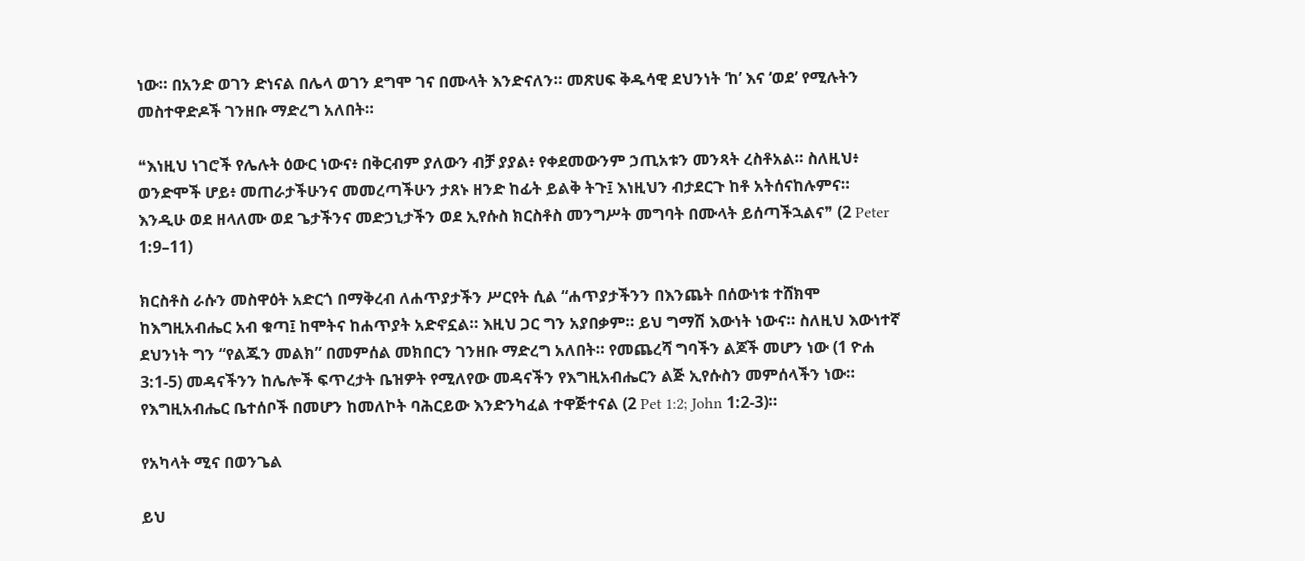ነው። በአንድ ወገን ድነናል በሌላ ወገን ደግሞ ገና በሙላት እንድናለን። መጽሀፍ ቅዱሳዊ ደህንነት ‘ከ’ እና ‘ወደ’ የሚሉትን መስተዋድዶች ገንዘቡ ማድረግ አለበት።

❝እነዚህ ነገሮች የሌሉት ዕውር ነውና፥ በቅርብም ያለውን ብቻ ያያል፥ የቀደመውንም ኃጢአቱን መንጻት ረስቶአል። ስለዚህ፥ ወንድሞች ሆይ፥ መጠራታችሁንና መመረጣችሁን ታጸኑ ዘንድ ከፊት ይልቅ ትጉ፤ እነዚህን ብታደርጉ ከቶ አትሰናከሉምና። እንዲሁ ወደ ዘላለሙ ወደ ጌታችንና መድኃኒታችን ወደ ኢየሱስ ክርስቶስ መንግሥት መግባት በሙላት ይሰጣችኋልና❞ (2 Peter 1:9–11)

ክርስቶስ ራሱን መስዋዕት አድርጎ በማቅረብ ለሐጥያታችን ሥርየት ሲል “ሐጥያታችንን በእንጨት በሰውነቱ ተሸክሞ ከእግዚአብሔር አብ ቁጣ፤ ከሞትና ከሐጥያት አድኖኗል። እዚህ ጋር ግን አያበቃም። ይህ ግማሽ እውነት ነውና። ስለዚህ እውነተኛ ደህንነት ግን “የልጁን መልክ” በመምሰል መክበርን ገንዘቡ ማድረግ አለበት። የመጨረሻ ግባችን ልጆች መሆን ነው (1 ዮሐ 3:1-5) መዳናችንን ከሌሎች ፍጥረታት ቤዝዎት የሚለየው መዳናችን የእግዚአብሔርን ልጅ ኢየሱስን መምሰላችን ነው። የእግዚአብሔር ቤተሰቦች በመሆን ከመለኮት ባሕርይው እንድንካፈል ተዋጅተናል (2 Pet 1:2; John 1:2-3)።

የአካላት ሚና በወንጌል

ይህ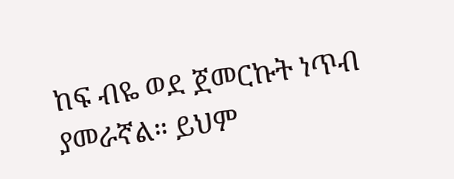ከፍ ብዬ ወደ ጀመርኩት ነጥብ ያመራኛል። ይህም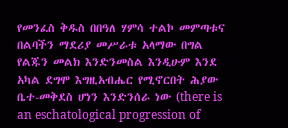የመንፈስ ቅዱስ በበዓለ ሃምሳ ተልኮ መምጣቱና በልባችን ማደሪያ መሥራቱ አላማው በግል የልጁን መልክ እንድንመስል እንዲሁም እንደ አካል ደግሞ እግዚአብሔር የሚኖርበት ሕያው ቤተ-መቅደስ ሆነን እንድንሰራ ነው (there is an eschatological progression of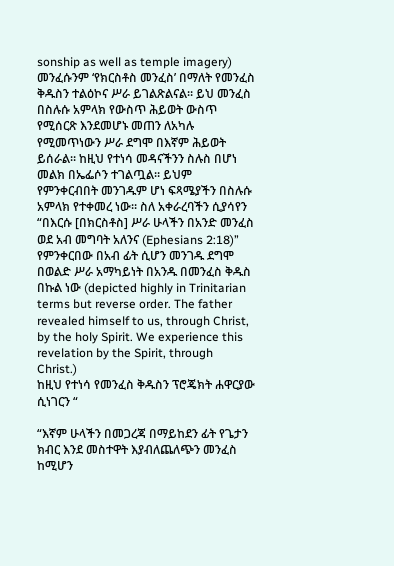sonship as well as temple imagery) መንፈሱንም ‘የክርስቶስ መንፈስ’ በማለት የመንፈስ ቅዱስን ተልዕኮና ሥራ ይገልጽልናል። ይህ መንፈስ በስሉሱ አምላክ የውስጥ ሕይወት ውስጥ የሚሰርጽ እንደመሆኑ መጠን ለአካሉ የሚመጥነውን ሥራ ደግሞ በእኛም ሕይወት ይሰራል። ከዚህ የተነሳ መዳናችንን ስሉስ በሆነ መልክ በኤፌሶን ተገልጧል። ይህም የምንቀርብበት መንገዱም ሆነ ፍጻሜያችን በስሉሱ አምላክ የተቀመረ ነው። ስለ አቀራረባችን ሲያሳየን “በእርሱ [በክርስቶስ] ሥራ ሁላችን በአንድ መንፈስ ወደ አብ መግባት አለንና (Ephesians 2:18)” የምንቀርበው በአብ ፊት ሲሆን መንገዱ ደግሞ በወልድ ሥራ አማካይነት በአንዱ በመንፈስ ቅዱስ በኩል ነው (depicted highly in Trinitarian terms but reverse order. The father revealed himself to us, through Christ, by the holy Spirit. We experience this revelation by the Spirit, through Christ.)
ከዚህ የተነሳ የመንፈስ ቅዱስን ፕሮጄክት ሐዋርያው ሲነገርን “

“እኛም ሁላችን በመጋረጃ በማይከደን ፊት የጌታን ክብር እንደ መስተዋት እያብለጨለጭን መንፈስ ከሚሆን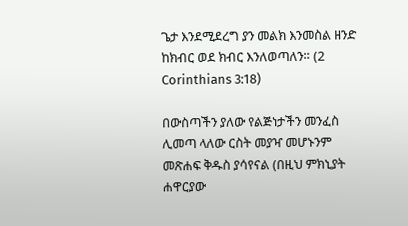ጌታ እንደሚደረግ ያን መልክ እንመስል ዘንድ ከክብር ወደ ክብር እንለወጣለን። (2 Corinthians 3:18)

በውስጣችን ያለው የልጅነታችን መንፈስ ሊመጣ ላለው ርስት መያዣ መሆኑንም መጽሐፍ ቅዱስ ያሳየናል (በዚህ ምክኒያት ሐዋርያው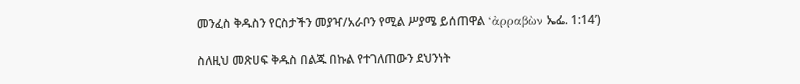መንፈስ ቅዱስን የርስታችን መያዣ/አራቦን የሚል ሥያሜ ይሰጠዋል ‘ἀρραβὼν ኤፌ. 1:14’)

ስለዚህ መጽሀፍ ቅዱስ በልጁ በኩል የተገለጠውን ደህንነት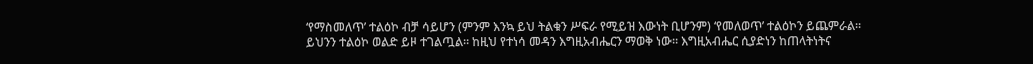‘የማስመለጥ’ ተልዕኮ ብቻ ሳይሆን (ምንም እንኳ ይህ ትልቁን ሥፍራ የሚይዝ እውነት ቢሆንም) ‘የመለወጥ’ ተልዕኮን ይጨምራል። ይህንን ተልዕኮ ወልድ ይዞ ተገልጧል። ከዚህ የተነሳ መዳን እግዚአብሔርን ማወቅ ነው። እግዚአብሔር ሲያድነን ከጠላትነትና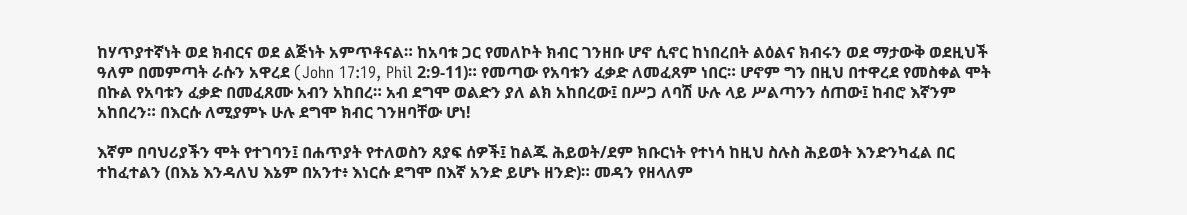ከሃጥያተኛነት ወደ ክብርና ወደ ልጅነት አምጥቶናል። ከአባቱ ጋር የመለኮት ክብር ገንዘቡ ሆኖ ሲኖር ከነበረበት ልዕልና ክብሩን ወደ ማታውቅ ወደዚህች ዓለም በመምጣት ራሱን አዋረደ (John 17:19, Phil 2:9-11)። የመጣው የአባቱን ፈቃድ ለመፈጸም ነበር። ሆኖም ግን በዚህ በተዋረደ የመስቀል ሞት በኩል የአባቱን ፈቃድ በመፈጸሙ አብን አከበረ። አብ ደግሞ ወልድን ያለ ልክ አከበረው፤ በሥጋ ለባሽ ሁሉ ላይ ሥልጣንን ሰጠው፤ ከብሮ እኛንም አከበረን። በእርሱ ለሚያምኑ ሁሉ ደግሞ ክብር ገንዘባቸው ሆነ!

እኛም በባህሪያችን ሞት የተገባን፤ በሐጥያት የተለወስን ጸያፍ ሰዎች፤ ከልጁ ሕይወት/ደም ክቡርነት የተነሳ ከዚህ ስሉስ ሕይወት እንድንካፈል በር ተከፈተልን (በእኔ እንዳለህ እኔም በአንተ፥ እነርሱ ደግሞ በእኛ አንድ ይሆኑ ዘንድ)። መዳን የዘላለም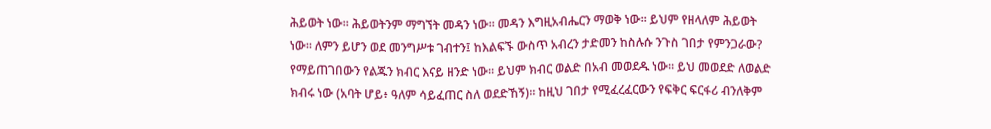ሕይወት ነው። ሕይወትንም ማግኘት መዳን ነው። መዳን እግዚአብሔርን ማወቅ ነው፡፡ ይህም የዘላለም ሕይወት ነው። ለምን ይሆን ወደ መንግሥቱ ገብተን፤ ከእልፍኙ ውስጥ አብረን ታድመን ከስሉሱ ንጉስ ገበታ የምንጋራው? የማይጠገበውን የልጁን ክብር እናይ ዘንድ ነው። ይህም ክብር ወልድ በአብ መወደዱ ነው። ይህ መወደድ ለወልድ ክብሩ ነው (አባት ሆይ፥ ዓለም ሳይፈጠር ስለ ወደድኸኝ)። ከዚህ ገበታ የሚፈረፈርውን የፍቅር ፍርፋሪ ብንለቅም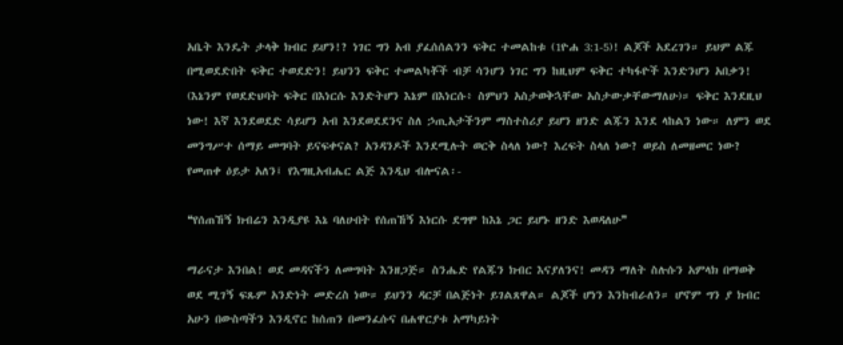አቤት እንዴት ታላቅ ክብር ይሆን!? ነገር ግን አብ ያፈሰሰልንን ፍቅር ተመልከቱ (1ዮሐ 3:1-5)! ልጆች አደረገን። ይህም ልጁ በሚወደድበት ፍቅር ተወደድን! ይህንን ፍቅር ተመልካቾች ብቻ ሳንሆን ነገር ግን ከዚህም ፍቅር ተካፋዮች እንድንሆን አበቃን! (እኔንም የወደድህባት ፍቅር በእነርሱ እንድትሆን እኔም በእነርሱ፥ ስምህን አስታወቅኋቸው አስታውቃቸውማለሁ)። ፍቅር እንደዚህ ነው! እኛ እንደወደድ ሳይሆን አብ እንደወደደንና ስለ ኃጢአታችንም ማስተስሪያ ይሆን ዘንድ ልጁን እንደ ላከልን ነው። ለምን ወደ መንግሥተ ሰማይ መግባት ይናፍቀናል? አንዳንዶች እንደሚሉት ወርቅ ስላለ ነው? እረፍት ስላለ ነው? ወይስ ለመዘመር ነው? የመጠቀ ዕይታ አለን፤ የእግዚአብሔር ልጅ እንዲህ ብሎናል፡-

❝የሰጠኸኝ ክብሬን እንዲያዩ እኔ ባለሁበት የሰጠኸኝ እነርሱ ደግሞ ከእኔ ጋር ይሆኑ ዘንድ እወዳለሁ❞

ማራናታ እንበል! ወደ መዳናችን ለመግባት እንዘጋጅ። ስንሔድ የልጁን ክብር እናያለንና! መዳን ማለት ስሉሱን አምላክ በማወቅ ወደ ሚገኝ ፍጹም አንድነት መድረስ ነው። ይህንን ዳርቻ በልጅነት ይገልጸዋል። ልጆች ሆነን እንከብራለን። ሆኖም ግን ያ ክብር አሁን በውስጣችን እንዲኖር ከሰጠን በመንፈሱና በሐዋርያቱ አማካይነት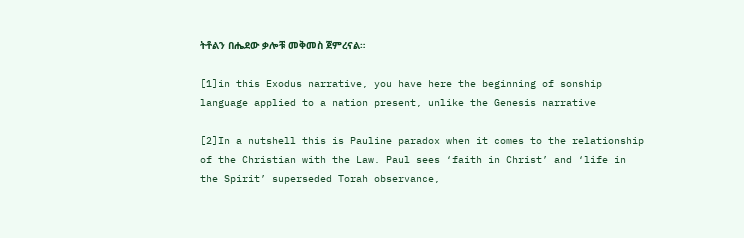ትቶልን በሔደው ቃሎቹ መቅመስ ጀምረናል።

[1]in this Exodus narrative, you have here the beginning of sonship language applied to a nation present, unlike the Genesis narrative

[2]In a nutshell this is Pauline paradox when it comes to the relationship of the Christian with the Law. Paul sees ‘faith in Christ’ and ‘life in the Spirit’ superseded Torah observance,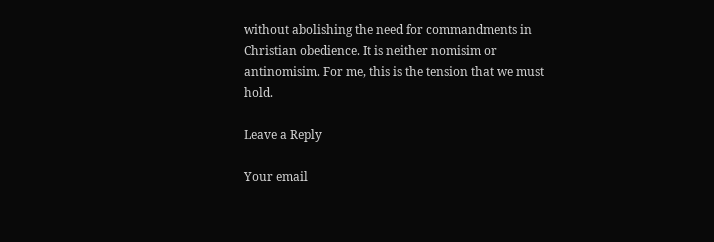without abolishing the need for commandments in Christian obedience. It is neither nomisim or antinomisim. For me, this is the tension that we must hold.

Leave a Reply

Your email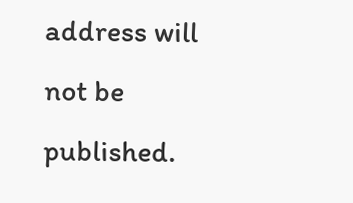address will not be published.